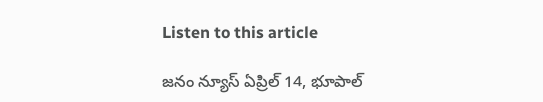Listen to this article

జనం న్యూస్ ఏప్రిల్ 14, భూపాల్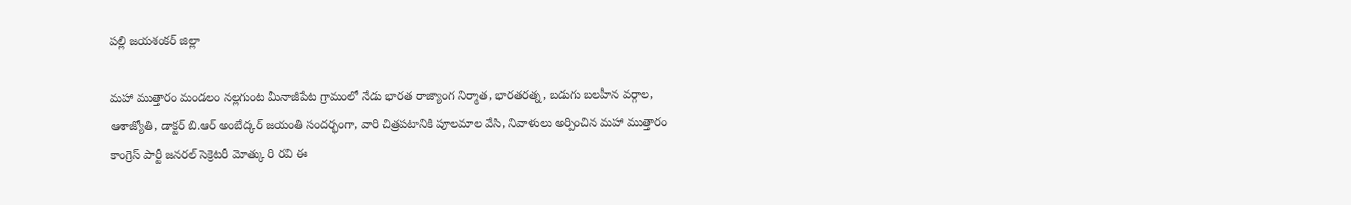పల్లి జయశంకర్ జిల్లా

మహా ముత్తారం మండలం నల్లగుంట మీనాజీపేట గ్రామంలో నేడు భారత రాజ్యాంగ నిర్మాత, భారతరత్న, బడుగు బలహీన వర్గాల, ఆశాజ్యోతి, డాక్టర్ బి.ఆర్ అంబేద్కర్ జయంతి సందర్భంగా, వారి చిత్రపటానికి పూలమాల వేసి, నివాళులు అర్పించిన మహా ముత్తారం కాంగ్రెస్ పార్టీ జనరల్ సెక్రెటరీ మోత్కు రి రవి ఈ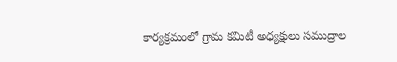కార్యక్రమంలో గ్రామ కమిటీ అధ్యక్షులు సముద్రాల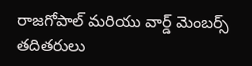రాజగోపాల్ మరియు వార్డ్ మెంబర్స్ తదితరులు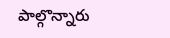పాల్గొన్నారు